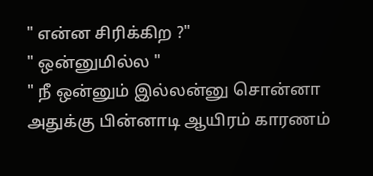" என்ன சிரிக்கிற ?"
" ஒன்னுமில்ல "
" நீ ஒன்னும் இல்லன்னு சொன்னா அதுக்கு பின்னாடி ஆயிரம் காரணம்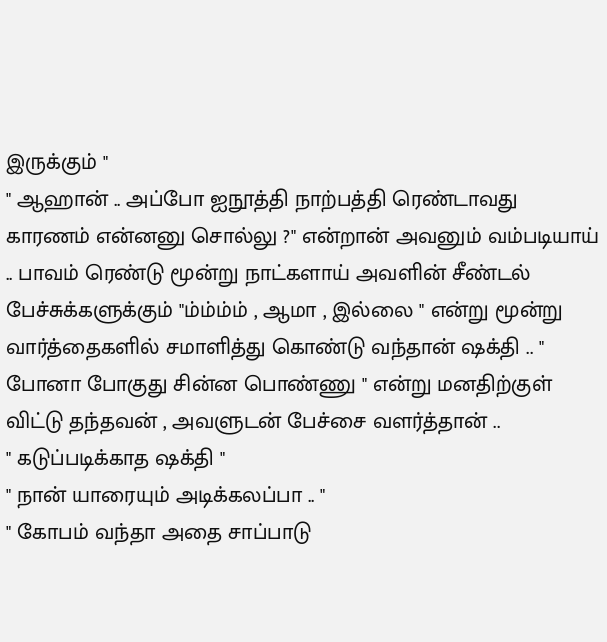இருக்கும் "
" ஆஹான் .. அப்போ ஐநூத்தி நாற்பத்தி ரெண்டாவது காரணம் என்னனு சொல்லு ?" என்றான் அவனும் வம்படியாய் .. பாவம் ரெண்டு மூன்று நாட்களாய் அவளின் சீண்டல் பேச்சுக்களுக்கும் "ம்ம்ம்ம் , ஆமா , இல்லை " என்று மூன்று வார்த்தைகளில் சமாளித்து கொண்டு வந்தான் ஷக்தி .. " போனா போகுது சின்ன பொண்ணு " என்று மனதிற்குள் விட்டு தந்தவன் , அவளுடன் பேச்சை வளர்த்தான் ..
" கடுப்படிக்காத ஷக்தி "
" நான் யாரையும் அடிக்கலப்பா .. "
" கோபம் வந்தா அதை சாப்பாடு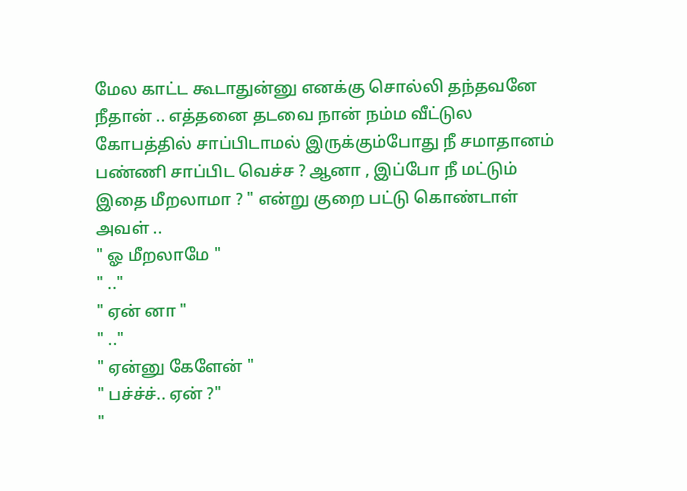மேல காட்ட கூடாதுன்னு எனக்கு சொல்லி தந்தவனே நீதான் .. எத்தனை தடவை நான் நம்ம வீட்டுல கோபத்தில் சாப்பிடாமல் இருக்கும்போது நீ சமாதானம் பண்ணி சாப்பிட வெச்ச ? ஆனா , இப்போ நீ மட்டும் இதை மீறலாமா ? " என்று குறை பட்டு கொண்டாள் அவள் ..
" ஓ மீறலாமே "
" .."
" ஏன் னா "
" .."
" ஏன்னு கேளேன் "
" பச்ச்ச்.. ஏன் ?"
"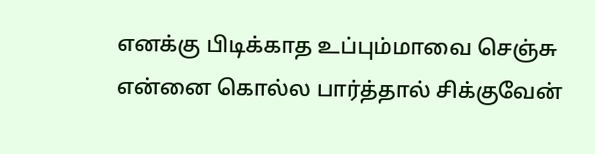எனக்கு பிடிக்காத உப்பும்மாவை செஞ்சு என்னை கொல்ல பார்த்தால் சிக்குவேன்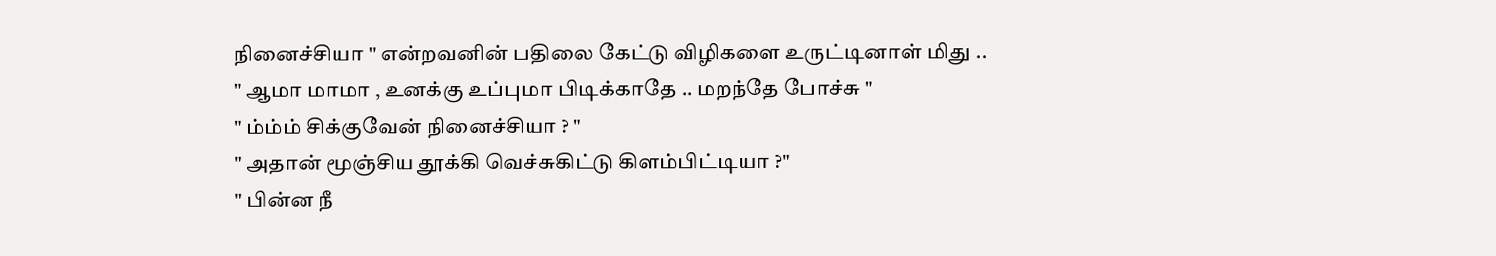நினைச்சியா " என்றவனின் பதிலை கேட்டு விழிகளை உருட்டினாள் மிது ..
" ஆமா மாமா , உனக்கு உப்புமா பிடிக்காதே .. மறந்தே போச்சு "
" ம்ம்ம் சிக்குவேன் நினைச்சியா ? "
" அதான் மூஞ்சிய தூக்கி வெச்சுகிட்டு கிளம்பிட்டியா ?"
" பின்ன நீ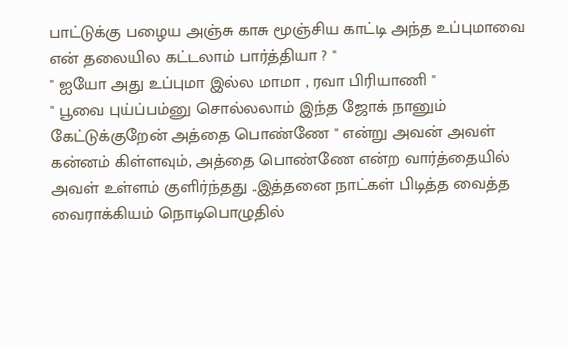பாட்டுக்கு பழைய அஞ்சு காசு மூஞ்சிய காட்டி அந்த உப்புமாவை என் தலையில கட்டலாம் பார்த்தியா ? "
" ஐயோ அது உப்புமா இல்ல மாமா , ரவா பிரியாணி "
" பூவை புய்ப்பம்னு சொல்லலாம் இந்த ஜோக் நானும் கேட்டுக்குறேன் அத்தை பொண்ணே " என்று அவன் அவள் கன்னம் கிள்ளவும், அத்தை பொண்ணே என்ற வார்த்தையில் அவள் உள்ளம் குளிர்ந்தது ..இத்தனை நாட்கள் பிடித்த வைத்த வைராக்கியம் நொடிபொழுதில்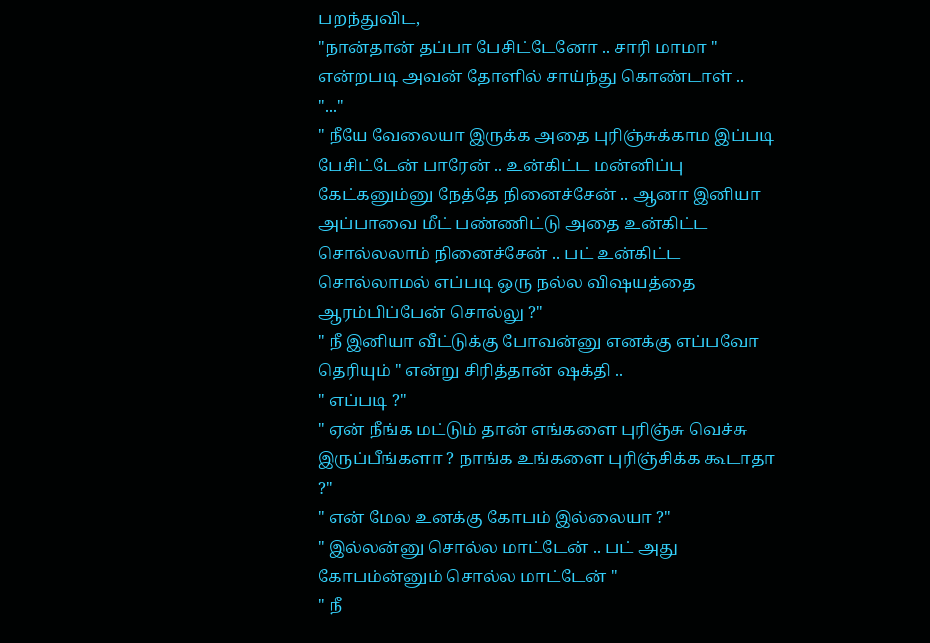பறந்துவிட,
"நான்தான் தப்பா பேசிட்டேனோ .. சாரி மாமா " என்றபடி அவன் தோளில் சாய்ந்து கொண்டாள் ..
"..."
" நீயே வேலையா இருக்க அதை புரிஞ்சுக்காம இப்படி பேசிட்டேன் பாரேன் .. உன்கிட்ட மன்னிப்பு கேட்கனும்னு நேத்தே நினைச்சேன் .. ஆனா இனியா அப்பாவை மீட் பண்ணிட்டு அதை உன்கிட்ட சொல்லலாம் நினைச்சேன் .. பட் உன்கிட்ட சொல்லாமல் எப்படி ஒரு நல்ல விஷயத்தை ஆரம்பிப்பேன் சொல்லு ?"
" நீ இனியா வீட்டுக்கு போவன்னு எனக்கு எப்பவோ தெரியும் " என்று சிரித்தான் ஷக்தி ..
" எப்படி ?"
" ஏன் நீங்க மட்டும் தான் எங்களை புரிஞ்சு வெச்சு இருப்பீங்களா ? நாங்க உங்களை புரிஞ்சிக்க கூடாதா ?"
" என் மேல உனக்கு கோபம் இல்லையா ?"
" இல்லன்னு சொல்ல மாட்டேன் .. பட் அது கோபம்ன்னும் சொல்ல மாட்டேன் "
" நீ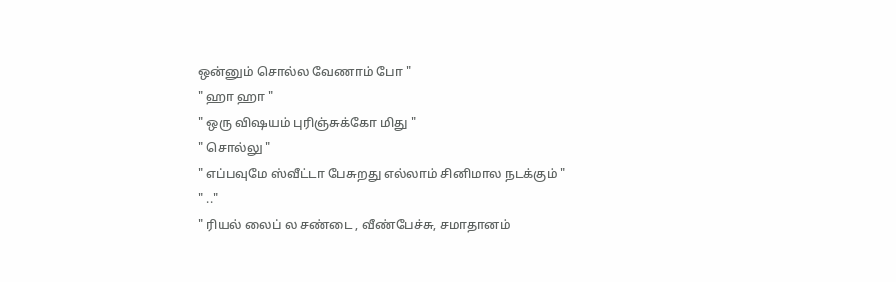ஒன்னும் சொல்ல வேணாம் போ "
" ஹா ஹா "
" ஒரு விஷயம் புரிஞ்சுக்கோ மிது "
" சொல்லு "
" எப்பவுமே ஸ்வீட்டா பேசுறது எல்லாம் சினிமால நடக்கும் "
" .."
" ரியல் லைப் ல சண்டை , வீண்பேச்சு, சமாதானம்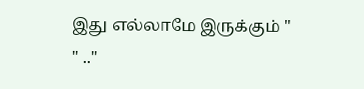இது எல்லாமே இருக்கும் "
" .."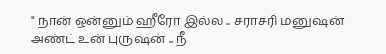" நான் ஒன்னும் ஹீரோ இல்ல .. சராசரி மனுஷன் அண்ட் உன் புருஷன் .. நீ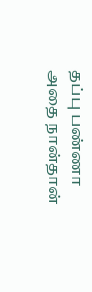தப்பு பண்ணா அதை நான்தான்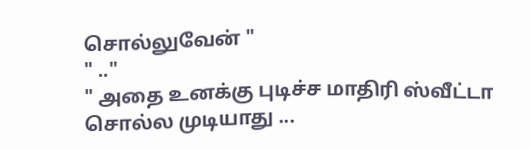சொல்லுவேன் "
" .."
" அதை உனக்கு புடிச்ச மாதிரி ஸ்வீட்டா சொல்ல முடியாது ...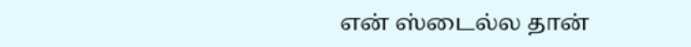என் ஸ்டைல்ல தான்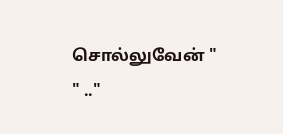சொல்லுவேன் "
" .."